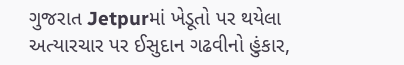ગુજરાત Jetpurમાં ખેડૂતો પર થયેલા અત્યારચાર પર ઈસુદાન ગઢવીનો હુંકાર,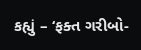કહ્યું – ‘ફક્ત ગરીબો-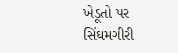ખેડૂતો પર સિંઘમગીરી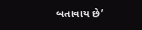બતાવાય છે’